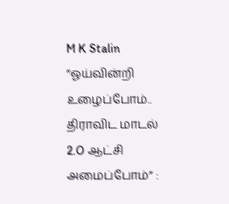M K Stalin
”ஓய்வின்றி உழைப்போம்.. திராவிட மாடல் 2.O ஆட்சி அமைப்போம்” :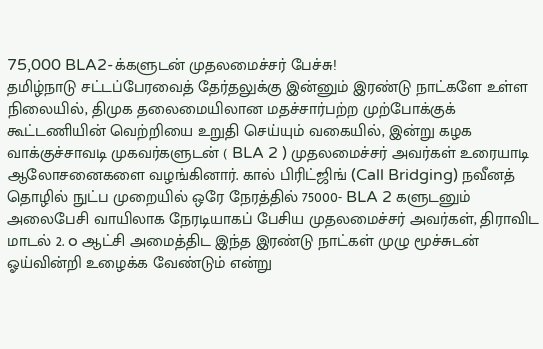75,000 BLA2-க்களுடன் முதலமைச்சர் பேச்சு!
தமிழ்நாடு சட்டப்பேரவைத் தேர்தலுக்கு இன்னும் இரண்டு நாட்களே உள்ள நிலையில், திமுக தலைமையிலான மதச்சார்பற்ற முற்போக்குக் கூட்டணியின் வெற்றியை உறுதி செய்யும் வகையில், இன்று கழக வாக்குச்சாவடி முகவர்களுடன் ( BLA 2 ) முதலமைச்சர் அவர்கள் உரையாடி ஆலோசனைகளை வழங்கினார். கால் பிரிட்ஜிங் (Call Bridging) நவீனத் தொழில் நுட்ப முறையில் ஒரே நேரத்தில் 75000- BLA 2 களுடனும் அலைபேசி வாயிலாக நேரடியாகப் பேசிய முதலமைச்சர் அவர்கள், திராவிட மாடல் 2. o ஆட்சி அமைத்திட இந்த இரண்டு நாட்கள் முழு மூச்சுடன் ஓய்வின்றி உழைக்க வேண்டும் என்று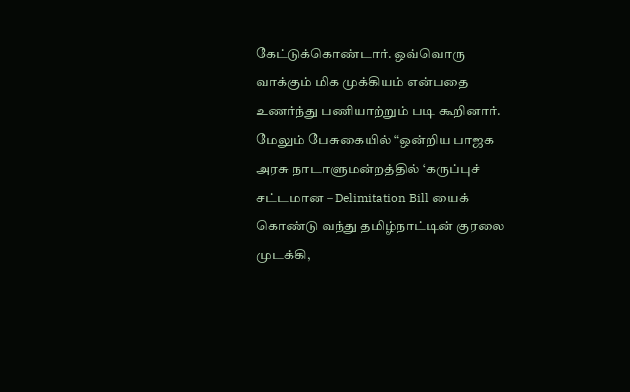கேட்டுக்கொண்டார். ஒவ்வொரு வாக்கும் மிக முக்கியம் என்பதை உணர்ந்து பணியாற்றும் படி கூறினார்.
மேலும் பேசுகையில் “ஒன்றிய பாஜக அரசு நாடாளுமன்றத்தில் ‘கருப்புச் சட்டமான – Delimitation Bill யைக் கொண்டு வந்து தமிழ்நாட்டின் குரலை முடக்கி,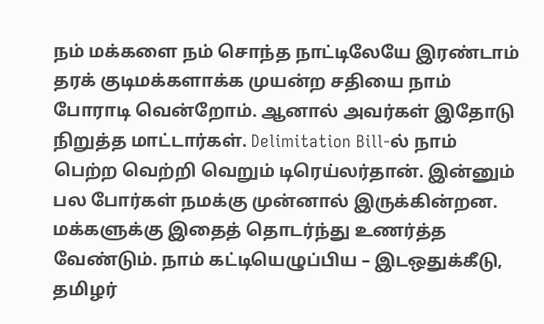நம் மக்களை நம் சொந்த நாட்டிலேயே இரண்டாம் தரக் குடிமக்களாக்க முயன்ற சதியை நாம் போராடி வென்றோம். ஆனால் அவர்கள் இதோடு நிறுத்த மாட்டார்கள். Delimitation Bill-ல் நாம் பெற்ற வெற்றி வெறும் டிரெய்லர்தான். இன்னும் பல போர்கள் நமக்கு முன்னால் இருக்கின்றன. மக்களுக்கு இதைத் தொடர்ந்து உணர்த்த வேண்டும். நாம் கட்டியெழுப்பிய – இடஒதுக்கீடு, தமிழர்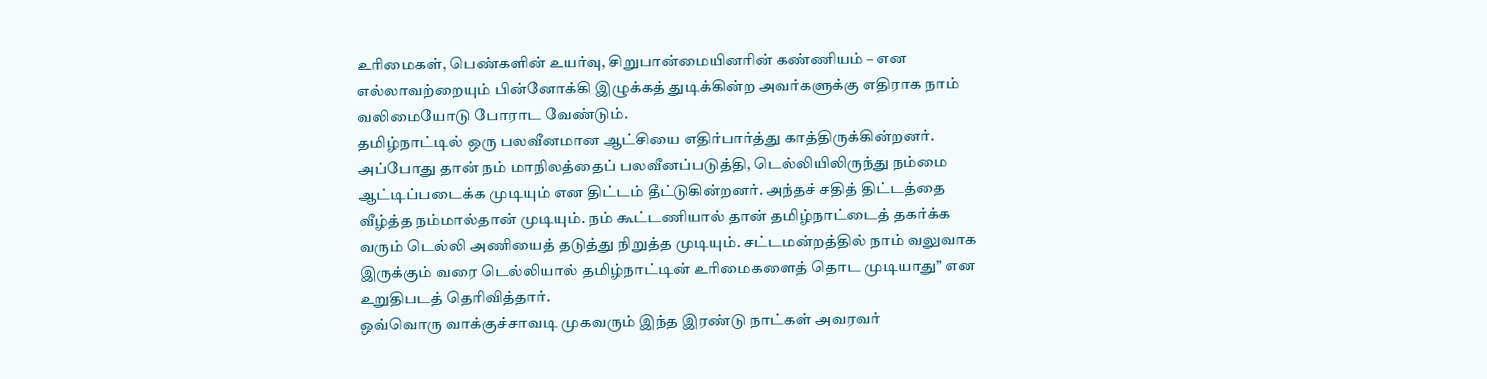உரிமைகள், பெண்களின் உயர்வு, சிறுபான்மையினரின் கண்ணியம் – என எல்லாவற்றையும் பின்னோக்கி இழுக்கத் துடிக்கின்ற அவர்களுக்கு எதிராக நாம் வலிமையோடு போராட வேண்டும்.
தமிழ்நாட்டில் ஒரு பலவீனமான ஆட்சியை எதிர்பார்த்து காத்திருக்கின்றனர். அப்போது தான் நம் மாநிலத்தைப் பலவீனப்படுத்தி, டெல்லியிலிருந்து நம்மை ஆட்டிப்படைக்க முடியும் என திட்டம் தீட்டுகின்றனர். அந்தச் சதித் திட்டத்தை வீழ்த்த நம்மால்தான் முடியும். நம் கூட்டணியால் தான் தமிழ்நாட்டைத் தகர்க்க வரும் டெல்லி அணியைத் தடுத்து நிறுத்த முடியும். சட்டமன்றத்தில் நாம் வலுவாக இருக்கும் வரை டெல்லியால் தமிழ்நாட்டின் உரிமைகளைத் தொட முடியாது” என உறுதிபடத் தெரிவித்தார்.
ஒவ்வொரு வாக்குச்சாவடி முகவரும் இந்த இரண்டு நாட்கள் அவரவர்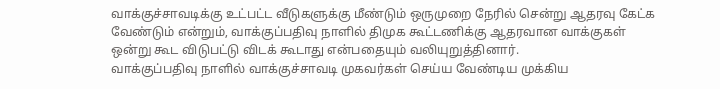வாக்குச்சாவடிக்கு உட்பட்ட வீடுகளுக்கு மீண்டும் ஒருமுறை நேரில் சென்று ஆதரவு கேட்க வேண்டும் என்றும், வாக்குப்பதிவு நாளில் திமுக கூட்டணிக்கு ஆதரவான வாக்குகள் ஒன்று கூட விடுபட்டு விடக் கூடாது என்பதையும் வலியுறுத்தினார்.
வாக்குப்பதிவு நாளில் வாக்குச்சாவடி முகவர்கள் செய்ய வேண்டிய முக்கிய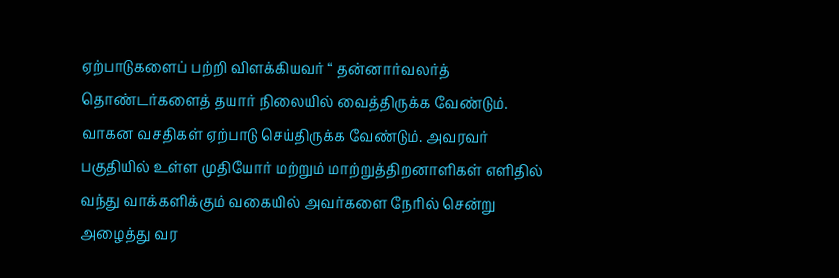ஏற்பாடுகளைப் பற்றி விளக்கியவர் “ தன்னார்வலர்த் தொண்டர்களைத் தயார் நிலையில் வைத்திருக்க வேண்டும். வாகன வசதிகள் ஏற்பாடு செய்திருக்க வேண்டும். அவரவர் பகுதியில் உள்ள முதியோர் மற்றும் மாற்றுத்திறனாளிகள் எளிதில் வந்து வாக்களிக்கும் வகையில் அவர்களை நேரில் சென்று அழைத்து வர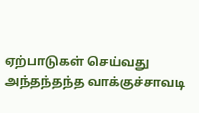ஏற்பாடுகள் செய்வது அந்தந்தந்த வாக்குச்சாவடி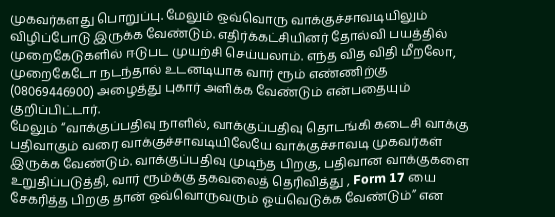முகவர்களது பொறுப்பு. மேலும் ஒவ்வொரு வாக்குச்சாவடியிலும் விழிப்போடு இருக்க வேண்டும். எதிர்க்கட்சியினர் தோல்வி பயத்தில் முறைகேடுகளில் ஈடுபட முயற்சி செய்யலாம். எந்த வித விதி மீறலோ, முறைகேடோ நடந்தால் உடனடியாக வார் ரூம் எண்ணிற்கு (08069446900) அழைத்து புகார் அளிக்க வேண்டும் என்பதையும் குறிப்பிட்டார்.
மேலும் “வாக்குப்பதிவு நாளில், வாக்குப்பதிவு தொடங்கி கடைசி வாக்கு பதிவாகும் வரை வாக்குச்சாவடியிலேயே வாக்குச்சாவடி முகவர்கள் இருக்க வேண்டும். வாக்குப்பதிவு முடிந்த பிறகு, பதிவான வாக்குகளை உறுதிப்படுத்தி, வார் ரூம்க்கு தகவலைத் தெரிவித்து , Form 17 யை சேகரித்த பிறகு தான் ஒவ்வொருவரும் ஓய்வெடுக்க வேண்டும்” என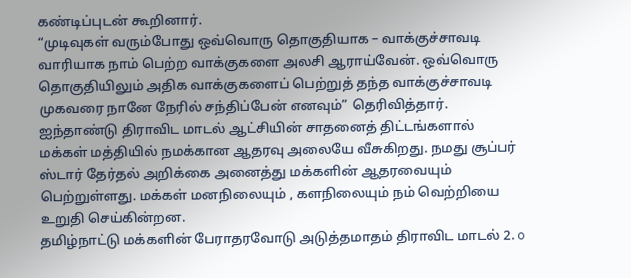கண்டிப்புடன் கூறினார்.
“முடிவுகள் வரும்போது ஒவ்வொரு தொகுதியாக – வாக்குச்சாவடி வாரியாக நாம் பெற்ற வாக்குகளை அலசி ஆராய்வேன். ஒவ்வொரு தொகுதியிலும் அதிக வாக்குகளைப் பெற்றுத் தந்த வாக்குச்சாவடி முகவரை நானே நேரில் சந்திப்பேன் எனவும்” தெரிவித்தார்.
ஐந்தாண்டு திராவிட மாடல் ஆட்சியின் சாதனைத் திட்டங்களால் மக்கள் மத்தியில் நமக்கான ஆதரவு அலையே வீசுகிறது. நமது சூப்பர் ஸ்டார் தேர்தல் அறிக்கை அனைத்து மக்களின் ஆதரவையும் பெற்றுள்ளது. மக்கள் மனநிலையும் , களநிலையும் நம் வெற்றியை உறுதி செய்கின்றன.
தமிழ்நாட்டு மக்களின் பேராதரவோடு அடுத்தமாதம் திராவிட மாடல் 2. o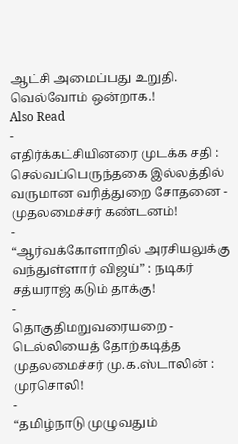ஆட்சி அமைப்பது உறுதி.
வெல்வோம் ஒன்றாக.!
Also Read
-
எதிர்க்கட்சியினரை முடக்க சதி : செல்வப்பெருந்தகை இல்லத்தில் வருமான வரித்துறை சோதனை - முதலமைச்சர் கண்டனம்!
-
“ஆர்வக்கோளாறில் அரசியலுக்கு வந்துள்ளார் விஜய்” : நடிகர் சத்யராஜ் கடும் தாக்கு!
-
தொகுதிமறுவரையறை - டெல்லியைத் தோற்கடித்த முதலமைச்சர் மு.க.ஸ்டாலின் : முரசொலி!
-
“தமிழ்நாடு முழுவதும்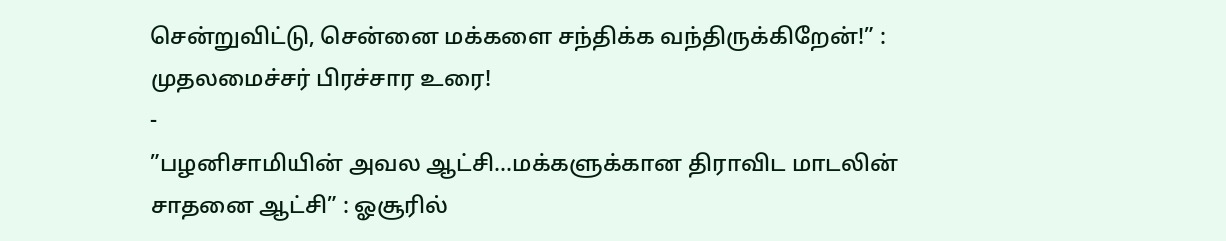சென்றுவிட்டு, சென்னை மக்களை சந்திக்க வந்திருக்கிறேன்!” : முதலமைச்சர் பிரச்சார உரை!
-
”பழனிசாமியின் அவல ஆட்சி…மக்களுக்கான திராவிட மாடலின் சாதனை ஆட்சி” : ஓசூரில்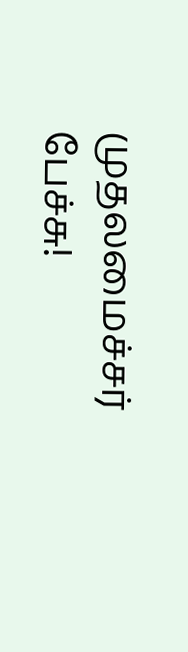முதலமைச்சர் பேச்சு!